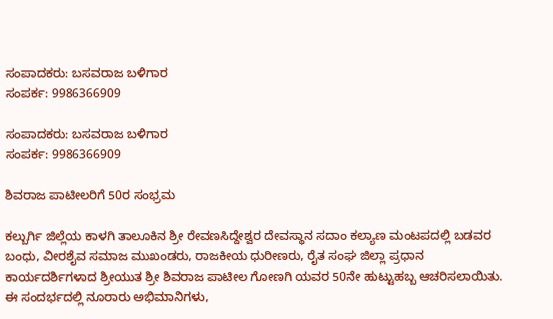ಸಂಪಾದಕರು: ಬಸವರಾಜ ಬಳಿಗಾರ
ಸಂಪರ್ಕ: 9986366909

ಸಂಪಾದಕರು: ಬಸವರಾಜ ಬಳಿಗಾರ
ಸಂಪರ್ಕ: 9986366909

ಶಿವರಾಜ ಪಾಟೀಲರಿಗೆ 50ರ ಸಂಭ್ರಮ

ಕಲ್ಬುರ್ಗಿ ಜಿಲ್ಲೆಯ ಕಾಳಗಿ ತಾಲೂಕಿನ ಶ್ರೀ ರೇವಣಸಿದ್ದೇಶ್ವರ ದೇವಸ್ಥಾನ ಸದಾಂ ಕಲ್ಯಾಣ ಮಂಟಪದಲ್ಲಿ ಬಡವರ ಬಂಧು, ವೀರಶೈವ ಸಮಾಜ ಮುಖಂಡರು, ರಾಜಕೀಯ ಧುರೀಣರು, ರೈತ ಸಂಘ ಜಿಲ್ಲಾ ಪ್ರಧಾನ ಕಾರ್ಯದರ್ಶಿಗಳಾದ ಶ್ರೀಯುತ ಶ್ರೀ ಶಿವರಾಜ ಪಾಟೀಲ ಗೋಣಗಿ ಯವರ 50ನೇ ಹುಟ್ಟುಹಬ್ಬ ಆಚರಿಸಲಾಯಿತು.
ಈ ಸಂದರ್ಭದಲ್ಲಿ ನೂರಾರು ಅಭಿಮಾನಿಗಳು,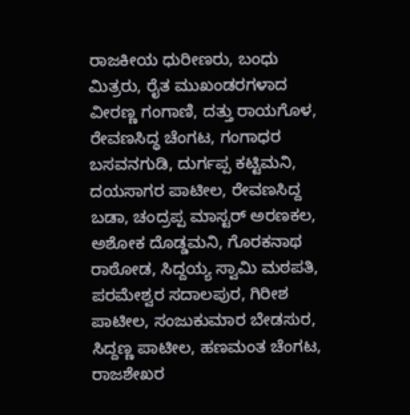ರಾಜಕೀಯ ಧುರೀಣರು, ಬಂಧು ಮಿತ್ರರು, ರೈತ ಮುಖಂಡರಗಳಾದ ವೀರಣ್ಣ ಗಂಗಾಣಿ, ದತ್ತು ರಾಯಗೊಳ, ರೇವಣಸಿದ್ಧ ಚೆಂಗಟ, ಗಂಗಾಧರ ಬಸವನಗುಡಿ, ದುರ್ಗಪ್ಪ ಕಟ್ಟಿಮನಿ, ದಯಸಾಗರ ಪಾಟೀಲ, ರೇವಣಸಿದ್ದ ಬಡಾ, ಚಂದ್ರಪ್ಪ ಮಾಸ್ಟರ್ ಅರಣಕಲ, ಅಶೋಕ ದೊಡ್ಡಮನಿ, ಗೊರಕನಾಥ ರಾಠೋಡ, ಸಿದ್ದಯ್ಯ ಸ್ವಾಮಿ ಮಠಪತಿ, ಪರಮೇಶ್ವರ ಸದಾಲಪುರ, ಗಿರೀಶ ಪಾಟೀಲ, ಸಂಜುಕುಮಾರ ಬೇಡಸುರ, ಸಿದ್ದಣ್ಣ ಪಾಟೀಲ, ಹಣಮಂತ ಚೆಂಗಟ, ರಾಜಶೇಖರ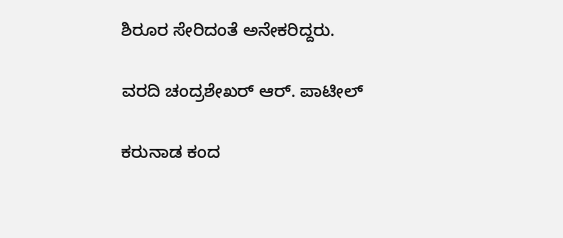ಶಿರೂರ ಸೇರಿದಂತೆ ಅನೇಕರಿದ್ದರು.

ವರದಿ ಚಂದ್ರಶೇಖರ್ ಆರ್. ಪಾಟೀಲ್

ಕರುನಾಡ ಕಂದ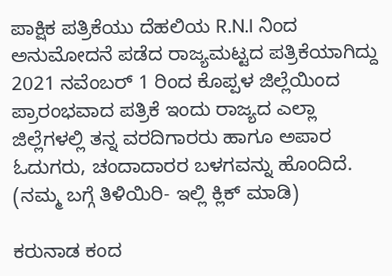ಪಾಕ್ಷಿಕ ಪತ್ರಿಕೆಯು ದೆಹಲಿಯ R.N.I ನಿಂದ ಅನುಮೋದನೆ ಪಡೆದ ರಾಜ್ಯಮಟ್ಟದ ಪತ್ರಿಕೆಯಾಗಿದ್ದು 2021 ನವೆಂಬರ್ 1 ರಿಂದ ಕೊಪ್ಪಳ ಜಿಲ್ಲೆಯಿಂದ ಪ್ರಾರಂಭವಾದ ಪತ್ರಿಕೆ ಇಂದು ರಾಜ್ಯದ ಎಲ್ಲಾ ಜಿಲ್ಲೆಗಳಲ್ಲಿ ತನ್ನ ವರದಿಗಾರರು ಹಾಗೂ ಅಪಾರ ಓದುಗರು, ಚಂದಾದಾರರ ಬಳಗವನ್ನು ಹೊಂದಿದೆ. (ನಮ್ಮ ಬಗ್ಗೆ ತಿಳಿಯಿರಿ- ಇಲ್ಲಿ ಕ್ಲಿಕ್‌ ಮಾಡಿ)

ಕರುನಾಡ ಕಂದ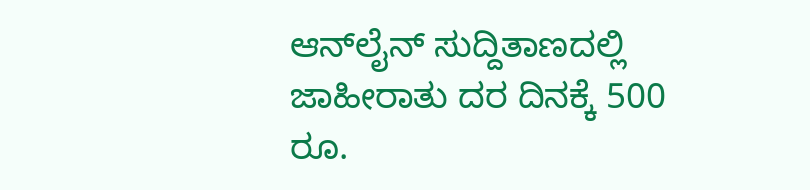ಆನ್‌ಲೈನ್‌ ಸುದ್ದಿತಾಣದಲ್ಲಿ ಜಾಹೀರಾತು ದರ ದಿನಕ್ಕೆ 500 ರೂ.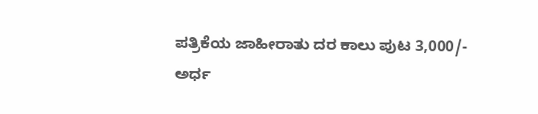ಪತ್ರಿಕೆಯ ಜಾಹೀರಾತು ದರ ಕಾಲು ಪುಟ 3,000/-
ಅರ್ಧ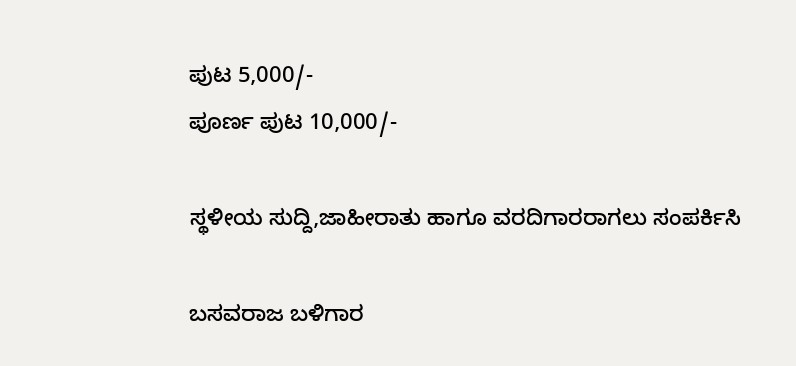ಪುಟ 5,000/-
ಪೂರ್ಣ ಪುಟ 10,000/-

ಸ್ಥಳೀಯ ಸುದ್ದಿ,ಜಾಹೀರಾತು ಹಾಗೂ ವರದಿಗಾರರಾಗಲು ಸಂಪರ್ಕಿಸಿ

ಬಸವರಾಜ ಬಳಿಗಾರ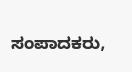ಸಂಪಾದಕರು,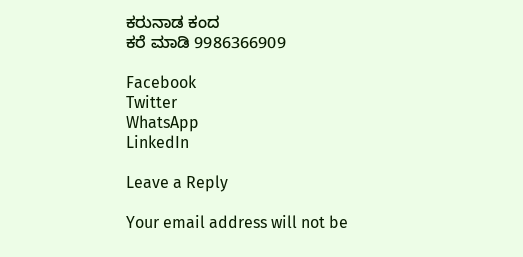ಕರುನಾಡ ಕಂದ
ಕರೆ ಮಾಡಿ 9986366909

Facebook
Twitter
WhatsApp
LinkedIn

Leave a Reply

Your email address will not be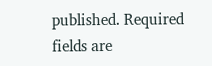published. Required fields are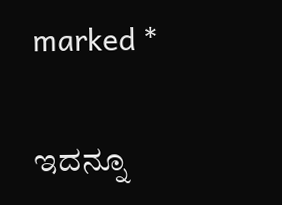marked *

ಇದನ್ನೂ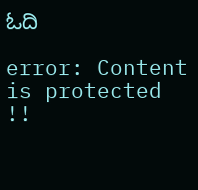ಓದಿ

error: Content is protected !!